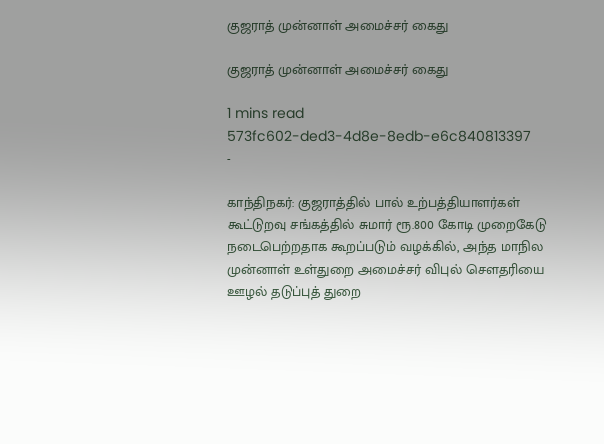குஜராத் முன்னாள் அமைச்சர் கைது

குஜராத் முன்னாள் அமைச்சர் கைது

1 mins read
573fc602-ded3-4d8e-8edb-e6c840813397
-

காந்திநகர்: குஜராத்தில் பால் உற்பத்தியாளர்கள் கூட்டுறவு சங்கத்தில் சுமார் ரூ.800 கோடி முறைகேடு நடைபெற்றதாக கூறப்படும் வழக்கில், அந்த மாநில முன்னாள் உள்துறை அமைச்சர் விபுல் செளதரியை ஊழல் தடுப்புத் துறை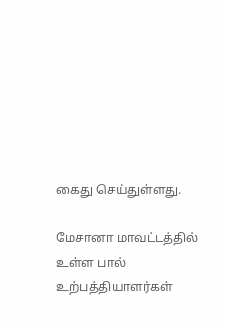கைது செய்துள்ளது.

மேசானா மாவட்டத்தில் உள்ள பால் உற்பத்தியாளர்கள்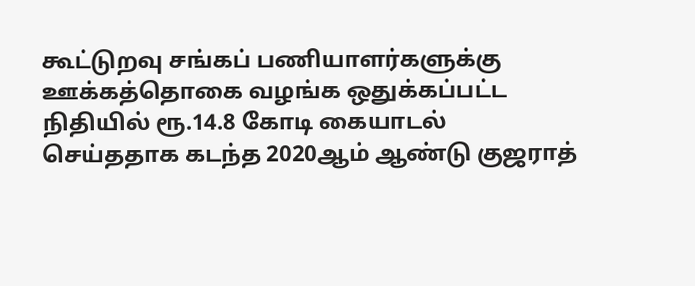கூட்டுறவு சங்கப் பணியாளர்களுக்கு ஊக்கத்தொகை வழங்க ஒதுக்கப்பட்ட நிதியில் ரூ.14.8 கோடி கையாடல் செய்ததாக கடந்த 2020ஆம் ஆண்டு குஜராத்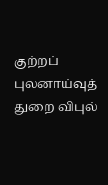குற்றப் புலனாய்வுத் துறை விபுல்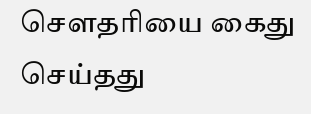செளதரியை கைது செய்தது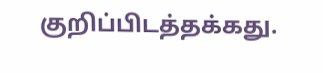குறிப்பிடத்தக்கது.